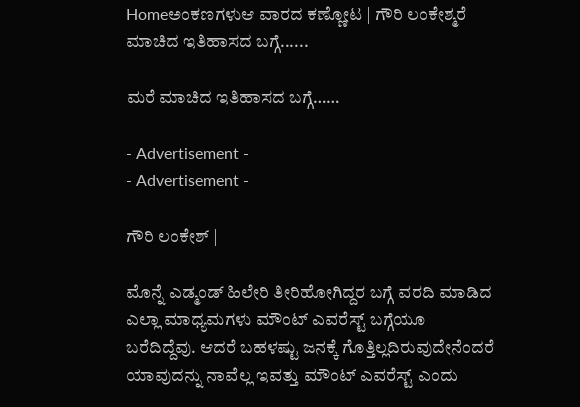Homeಅಂಕಣಗಳುಆ ವಾರದ ಕಣ್ಣೋಟ | ಗೌರಿ ಲಂಕೇಶ್ಮರೆ ಮಾಚಿದ ಇತಿಹಾಸದ ಬಗ್ಗೆ......

ಮರೆ ಮಾಚಿದ ಇತಿಹಾಸದ ಬಗ್ಗೆ……

- Advertisement -
- Advertisement -

ಗೌರಿ ಲಂಕೇಶ್ |

ಮೊನ್ನೆ ಎಡ್ಮಂಡ್ ಹಿಲೇರಿ ತೀರಿಹೋಗಿದ್ದರ ಬಗ್ಗೆ ವರದಿ ಮಾಡಿದ ಎಲ್ಲಾ ಮಾಧ್ಯಮಗಳು ಮೌಂಟ್ ಎವರೆಸ್ಟ್ ಬಗ್ಗೆಯೂ ಬರೆದಿದ್ದೆವು. ಆದರೆ ಬಹಳಷ್ಟು ಜನಕ್ಕೆ ಗೊತ್ತಿಲ್ಲದಿರುವುದೇನೆಂದರೆ ಯಾವುದನ್ನು ನಾವೆಲ್ಲ ಇವತ್ತು ಮೌಂಟ್ ಎವರೆಸ್ಟ್ ಎಂದು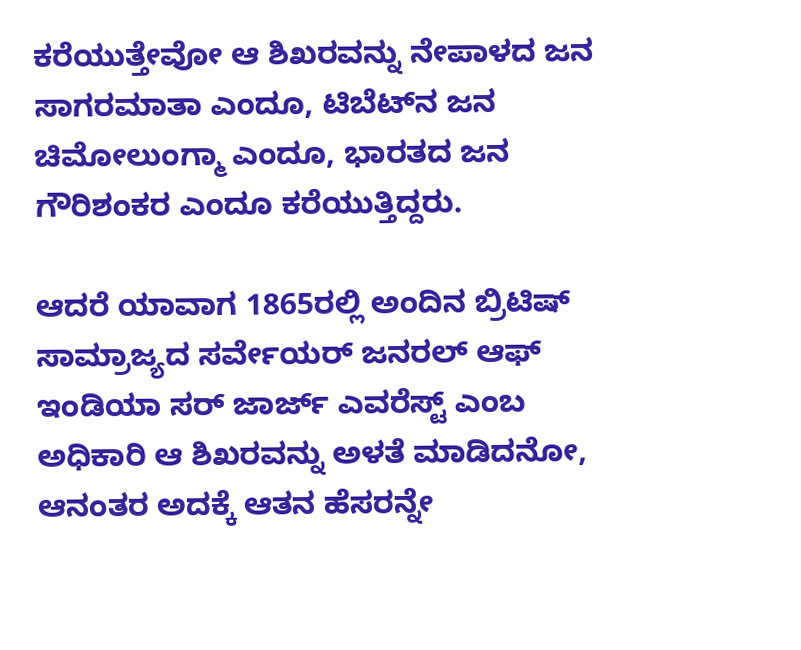ಕರೆಯುತ್ತೇವೋ ಆ ಶಿಖರವನ್ನು ನೇಪಾಳದ ಜನ ಸಾಗರಮಾತಾ ಎಂದೂ, ಟಿಬೆಟ್‌ನ ಜನ ಚಿಮೋಲುಂಗ್ಮಾ ಎಂದೂ, ಭಾರತದ ಜನ ಗೌರಿಶಂಕರ ಎಂದೂ ಕರೆಯುತ್ತಿದ್ದರು.

ಆದರೆ ಯಾವಾಗ 1865ರಲ್ಲಿ ಅಂದಿನ ಬ್ರಿಟಿಷ್ ಸಾಮ್ರಾಜ್ಯದ ಸರ್ವೇಯರ್ ಜನರಲ್ ಆಫ್ ಇಂಡಿಯಾ ಸರ್ ಜಾರ್ಜ್ ಎವರೆಸ್ಟ್ ಎಂಬ ಅಧಿಕಾರಿ ಆ ಶಿಖರವನ್ನು ಅಳತೆ ಮಾಡಿದನೋ, ಆನಂತರ ಅದಕ್ಕೆ ಆತನ ಹೆಸರನ್ನೇ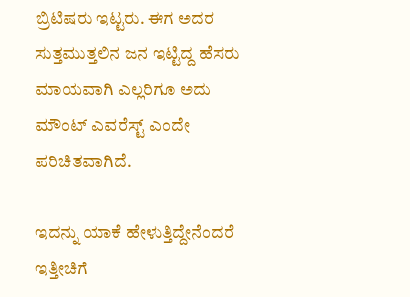ಬ್ರಿಟಿಷರು ಇಟ್ಟರು. ಈಗ ಅದರ ಸುತ್ತಮುತ್ತಲಿನ ಜನ ಇಟ್ಟಿದ್ದ ಹೆಸರು ಮಾಯವಾಗಿ ಎಲ್ಲರಿಗೂ ಅದು ಮೌಂಟ್ ಎವರೆಸ್ಟ್ ಎಂದೇ ಪರಿಚಿತವಾಗಿದೆ.

ಇದನ್ನು ಯಾಕೆ ಹೇಳುತ್ತಿದ್ದೇನೆಂದರೆ ಇತ್ತೀಚಿಗೆ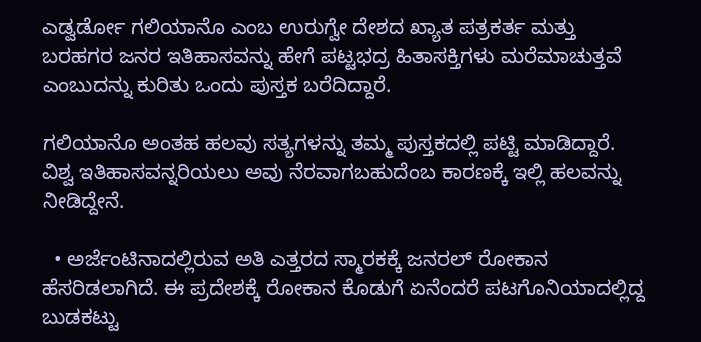ಎಡ್ವರ್ಡೋ ಗಲಿಯಾನೊ ಎಂಬ ಉರುಗ್ವೇ ದೇಶದ ಖ್ಯಾತ ಪತ್ರಕರ್ತ ಮತ್ತು ಬರಹಗರ ಜನರ ಇತಿಹಾಸವನ್ನು ಹೇಗೆ ಪಟ್ಟಭದ್ರ ಹಿತಾಸಕ್ತಿಗಳು ಮರೆಮಾಚುತ್ತವೆ ಎಂಬುದನ್ನು ಕುರಿತು ಒಂದು ಪುಸ್ತಕ ಬರೆದಿದ್ದಾರೆ.

ಗಲಿಯಾನೊ ಅಂತಹ ಹಲವು ಸತ್ಯಗಳನ್ನು ತಮ್ಮ ಪುಸ್ತಕದಲ್ಲಿ ಪಟ್ಟಿ ಮಾಡಿದ್ದಾರೆ. ವಿಶ್ವ ಇತಿಹಾಸವನ್ನರಿಯಲು ಅವು ನೆರವಾಗಬಹುದೆಂಬ ಕಾರಣಕ್ಕೆ ಇಲ್ಲಿ ಹಲವನ್ನು ನೀಡಿದ್ದೇನೆ.

  • ಅರ್ಜೆಂಟಿನಾದಲ್ಲಿರುವ ಅತಿ ಎತ್ತರದ ಸ್ಮಾರಕಕ್ಕೆ ಜನರಲ್ ರೋಕಾನ ಹೆಸರಿಡಲಾಗಿದೆ. ಈ ಪ್ರದೇಶಕ್ಕೆ ರೋಕಾನ ಕೊಡುಗೆ ಏನೆಂದರೆ ಪಟಗೊನಿಯಾದಲ್ಲಿದ್ದ ಬುಡಕಟ್ಟು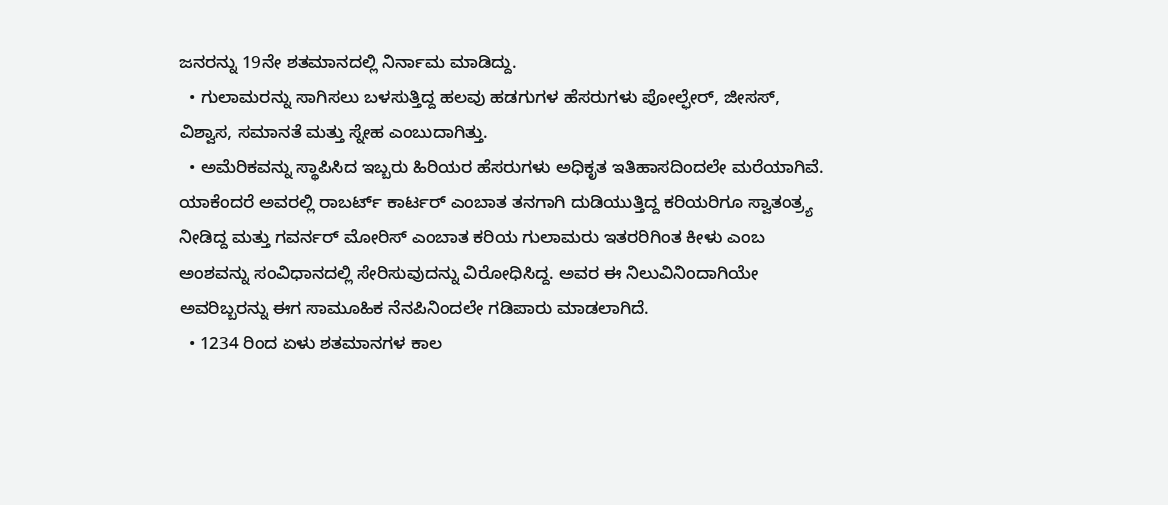ಜನರನ್ನು 19ನೇ ಶತಮಾನದಲ್ಲಿ ನಿರ್ನಾಮ ಮಾಡಿದ್ದು.
  • ಗುಲಾಮರನ್ನು ಸಾಗಿಸಲು ಬಳಸುತ್ತಿದ್ದ ಹಲವು ಹಡಗುಗಳ ಹೆಸರುಗಳು ಪೋಲ್ಫೇರ್, ಜೀಸಸ್, ವಿಶ್ವಾಸ, ಸಮಾನತೆ ಮತ್ತು ಸ್ನೇಹ ಎಂಬುದಾಗಿತ್ತು.
  • ಅಮೆರಿಕವನ್ನು ಸ್ಥಾಪಿಸಿದ ಇಬ್ಬರು ಹಿರಿಯರ ಹೆಸರುಗಳು ಅಧಿಕೃತ ಇತಿಹಾಸದಿಂದಲೇ ಮರೆಯಾಗಿವೆ. ಯಾಕೆಂದರೆ ಅವರಲ್ಲಿ ರಾಬರ್ಟ್ ಕಾರ್ಟರ್ ಎಂಬಾತ ತನಗಾಗಿ ದುಡಿಯುತ್ತಿದ್ದ ಕರಿಯರಿಗೂ ಸ್ವಾತಂತ್ರ್ಯ ನೀಡಿದ್ದ ಮತ್ತು ಗವರ್ನರ್ ಮೋರಿಸ್ ಎಂಬಾತ ಕರಿಯ ಗುಲಾಮರು ಇತರರಿಗಿಂತ ಕೀಳು ಎಂಬ ಅಂಶವನ್ನು ಸಂವಿಧಾನದಲ್ಲಿ ಸೇರಿಸುವುದನ್ನು ವಿರೋಧಿಸಿದ್ದ. ಅವರ ಈ ನಿಲುವಿನಿಂದಾಗಿಯೇ ಅವರಿಬ್ಬರನ್ನು ಈಗ ಸಾಮೂಹಿಕ ನೆನಪಿನಿಂದಲೇ ಗಡಿಪಾರು ಮಾಡಲಾಗಿದೆ.
  • 1234 ರಿಂದ ಏಳು ಶತಮಾನಗಳ ಕಾಲ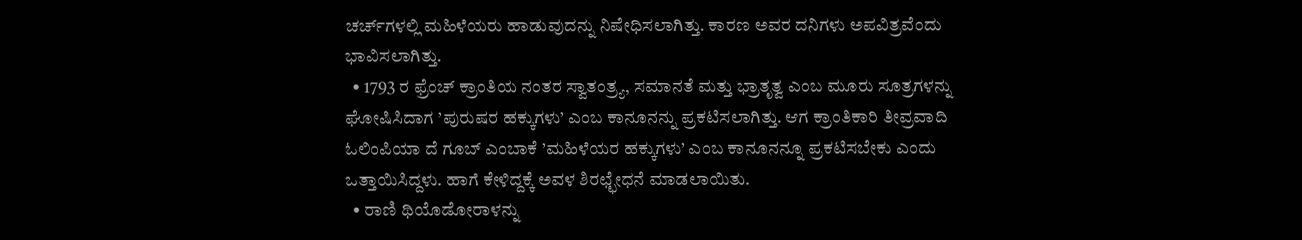ಚರ್ಚ್‌ಗಳಲ್ಲಿ ಮಹಿಳೆಯರು ಹಾಡುವುದನ್ನು ನಿಷೇಧಿಸಲಾಗಿತ್ತು. ಕಾರಣ ಅವರ ದನಿಗಳು ಅಪವಿತ್ರವೆಂದು ಭಾವಿಸಲಾಗಿತ್ತು.
  • 1793 ರ ಫ್ರೆಂಚ್ ಕ್ರಾಂತಿಯ ನಂತರ ಸ್ವಾತಂತ್ರ್ಯ, ಸಮಾನತೆ ಮತ್ತು ಭ್ರಾತೃತ್ವ ಎಂಬ ಮೂರು ಸೂತ್ರಗಳನ್ನು ಘೋಷಿಸಿದಾಗ ’ಪುರುಷರ ಹಕ್ಕುಗಳು’ ಎಂಬ ಕಾನೂನನ್ನು ಪ್ರಕಟಿಸಲಾಗಿತ್ತು. ಆಗ ಕ್ರಾಂತಿಕಾರಿ ತೀವ್ರವಾದಿ ಓಲಿಂಪಿಯಾ ದೆ ಗೂಬ್ ಎಂಬಾಕೆ ’ಮಹಿಳೆಯರ ಹಕ್ಕುಗಳು’ ಎಂಬ ಕಾನೂನನ್ನೂ ಪ್ರಕಟಿಸಬೇಕು ಎಂದು ಒತ್ತಾಯಿಸಿದ್ದಳು. ಹಾಗೆ ಕೇಳಿದ್ದಕ್ಕೆ ಅವಳ ಶಿರಛ್ಛೇಧನೆ ಮಾಡಲಾಯಿತು.
  • ರಾಣಿ ಥಿಯೊಡೋರಾಳನ್ನು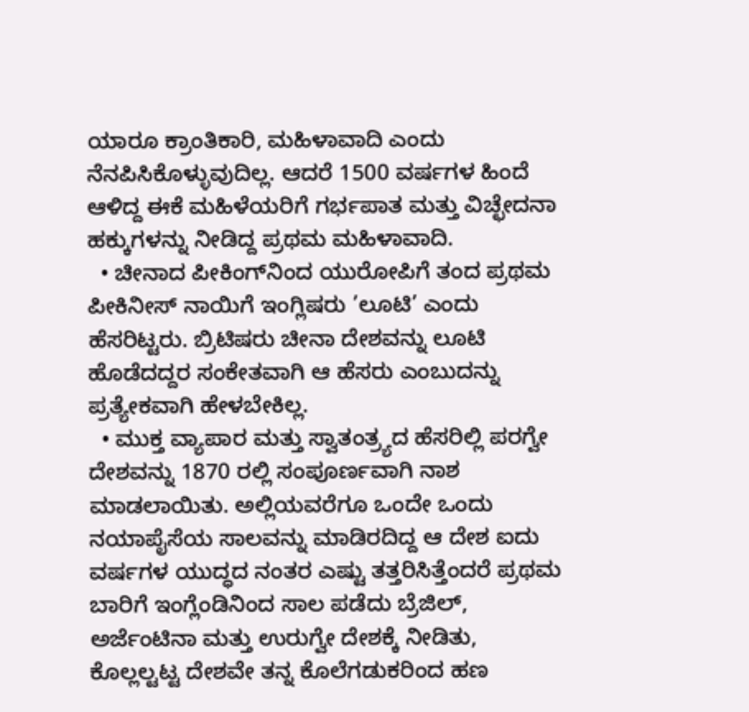ಯಾರೂ ಕ್ರಾಂತಿಕಾರಿ, ಮಹಿಳಾವಾದಿ ಎಂದು ನೆನಪಿಸಿಕೊಳ್ಳುವುದಿಲ್ಲ. ಆದರೆ 1500 ವರ್ಷಗಳ ಹಿಂದೆ ಆಳಿದ್ದ ಈಕೆ ಮಹಿಳೆಯರಿಗೆ ಗರ್ಭಪಾತ ಮತ್ತು ವಿಚ್ಛೇದನಾ ಹಕ್ಕುಗಳನ್ನು ನೀಡಿದ್ದ ಪ್ರಥಮ ಮಹಿಳಾವಾದಿ.
  • ಚೀನಾದ ಪೀಕಿಂಗ್‌ನಿಂದ ಯುರೋಪಿಗೆ ತಂದ ಪ್ರಥಮ ಪೀಕಿನೀಸ್ ನಾಯಿಗೆ ಇಂಗ್ಲಿಷರು ’ಲೂಟಿ’ ಎಂದು ಹೆಸರಿಟ್ಟರು. ಬ್ರಿಟಿಷರು ಚೀನಾ ದೇಶವನ್ನು ಲೂಟಿ ಹೊಡೆದದ್ದರ ಸಂಕೇತವಾಗಿ ಆ ಹೆಸರು ಎಂಬುದನ್ನು ಪ್ರತ್ಯೇಕವಾಗಿ ಹೇಳಬೇಕಿಲ್ಲ.
  • ಮುಕ್ತ ವ್ಯಾಪಾರ ಮತ್ತು ಸ್ವಾತಂತ್ರ್ಯದ ಹೆಸರಿಲ್ಲಿ ಪರಗ್ವೇ ದೇಶವನ್ನು 1870 ರಲ್ಲಿ ಸಂಪೂರ್ಣವಾಗಿ ನಾಶ ಮಾಡಲಾಯಿತು. ಅಲ್ಲಿಯವರೆಗೂ ಒಂದೇ ಒಂದು ನಯಾಪೈಸೆಯ ಸಾಲವನ್ನು ಮಾಡಿರದಿದ್ದ ಆ ದೇಶ ಐದು ವರ್ಷಗಳ ಯುದ್ಧದ ನಂತರ ಎಷ್ಟು ತತ್ತರಿಸಿತ್ತೆಂದರೆ ಪ್ರಥಮ ಬಾರಿಗೆ ಇಂಗ್ಲೆಂಡಿನಿಂದ ಸಾಲ ಪಡೆದು ಬ್ರೆಜಿಲ್, ಅರ್ಜೆಂಟಿನಾ ಮತ್ತು ಉರುಗ್ವೇ ದೇಶಕ್ಕೆ ನೀಡಿತು, ಕೊಲ್ಲಲ್ಟಟ್ಟ ದೇಶವೇ ತನ್ನ ಕೊಲೆಗಡುಕರಿಂದ ಹಣ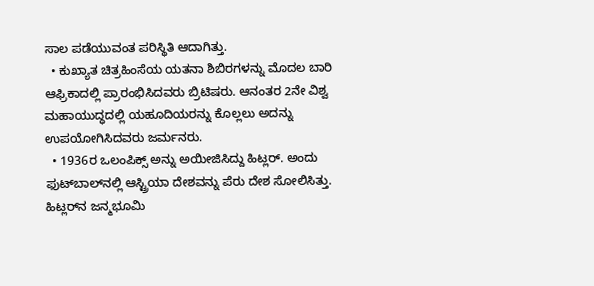ಸಾಲ ಪಡೆಯುವಂತ ಪರಿಸ್ಥಿತಿ ಆದಾಗಿತ್ತು.
  • ಕುಖ್ಯಾತ ಚಿತ್ರಹಿಂಸೆಯ ಯತನಾ ಶಿಬಿರಗಳನ್ನು ಮೊದಲ ಬಾರಿ ಆಫ್ರಿಕಾದಲ್ಲಿ ಪ್ರಾರಂಭಿಸಿದವರು ಬ್ರಿಟಿಷರು. ಆನಂತರ 2ನೇ ವಿಶ್ವ ಮಹಾಯುದ್ಧದಲ್ಲಿ ಯಹೂದಿಯರನ್ನು ಕೊಲ್ಲಲು ಅದನ್ನು ಉಪಯೋಗಿಸಿದವರು ಜರ್ಮನರು.
  • 1936ರ ಒಲಂಪಿಕ್ಸ್ ಅನ್ನು ಅಯೀಜಿಸಿದ್ದು ಹಿಟ್ಲರ್. ಅಂದು ಫುಟ್‌ಬಾಲ್‌ನಲ್ಲಿ ಆಸ್ಟ್ರಿಯಾ ದೇಶವನ್ನು ಪೆರು ದೇಶ ಸೋಲಿಸಿತ್ತು. ಹಿಟ್ಲರ್‌ನ ಜನ್ಮಭೂಮಿ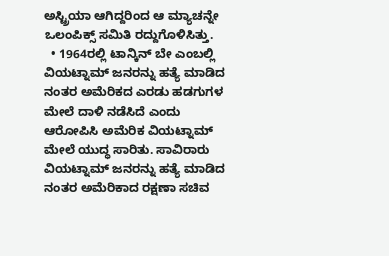ಅಸ್ಟ್ರಿಯಾ ಆಗಿದ್ದರಿಂದ ಆ ಮ್ಯಾಚನ್ನೇ ಒಲಂಪಿಕ್ಸ್ ಸಮಿತಿ ರದ್ದುಗೊಳಿಸಿತ್ತು.
  • 1964ರಲ್ಲಿ ಟಾನ್ಕಿನ್ ಬೇ ಎಂಬಲ್ಲಿ ವಿಯಟ್ನಾಮ್ ಜನರನ್ನು ಹತ್ಯೆ ಮಾಡಿದ ನಂತರ ಅಮೆರಿಕದ ಎರಡು ಹಡಗುಗಳ ಮೇಲೆ ದಾಳಿ ನಡೆಸಿದೆ ಎಂದು ಆರೋಪಿಸಿ ಅಮೆರಿಕ ವಿಯಟ್ನಾಮ್ ಮೇಲೆ ಯುದ್ಧ ಸಾರಿತು. ಸಾವಿರಾರು ವಿಯಟ್ನಾಮ್ ಜನರನ್ನು ಹತ್ಯೆ ಮಾಡಿದ ನಂತರ ಅಮೆರಿಕಾದ ರಕ್ಷಣಾ ಸಚಿವ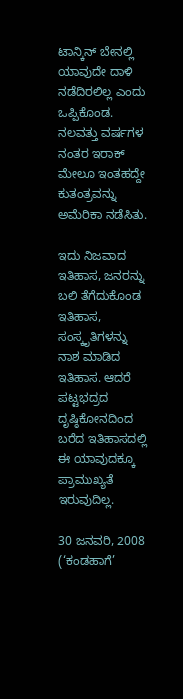ಟಾನ್ಕಿನ್ ಬೇನಲ್ಲಿ ಯಾವುದೇ ದಾಳಿ ನಡೆದಿರಲಿಲ್ಲ ಎಂದು ಒಪ್ಪಿಕೊಂಡ. ನಲವತ್ತು ವರ್ಷಗಳ ನಂತರ ಇರಾಕ್ ಮೇಲೂ ಇಂತಹದ್ದೇ ಕುತಂತ್ರವನ್ನು ಅಮೆರಿಕಾ ನಡೆಸಿತು.

ಇದು ನಿಜವಾದ ಇತಿಹಾಸ, ಜನರನ್ನು ಬಲಿ ತೆಗೆದುಕೊಂಡ ಇತಿಹಾಸ, ಸಂಸ್ಕೃತಿಗಳನ್ನು ನಾಶ ಮಾಡಿದ ಇತಿಹಾಸ. ಆದರೆ ಪಟ್ಟಭದ್ರದ ದೃಷ್ಠಿಕೋನದಿಂದ ಬರೆದ ಇತಿಹಾಸದಲ್ಲಿ ಈ ಯಾವುದಕ್ಕೂ ಪ್ರಾಮುಖ್ಯತೆ ಇರುವುದಿಲ್ಲ.

30 ಜನವರಿ, 2008 (‘ಕಂಡಹಾಗೆ’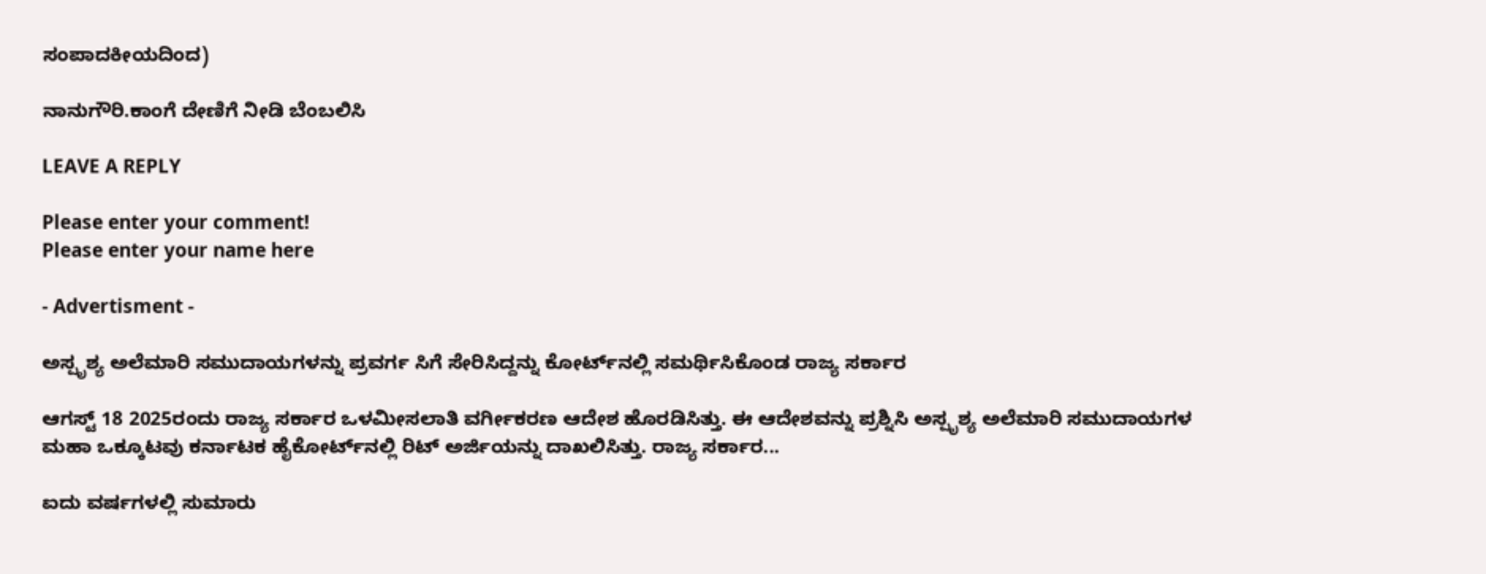ಸಂಪಾದಕೀಯದಿಂದ)

ನಾನುಗೌರಿ.ಕಾಂಗೆ ದೇಣಿಗೆ ನೀಡಿ ಬೆಂಬಲಿಸಿ

LEAVE A REPLY

Please enter your comment!
Please enter your name here

- Advertisment -

ಅಸ್ಪೃಶ್ಯ ಅಲೆಮಾರಿ ಸಮುದಾಯಗಳನ್ನು ಪ್ರವರ್ಗ ಸಿಗೆ ಸೇರಿಸಿದ್ದನ್ನು ಕೋರ್ಟ್‌ನಲ್ಲಿ ಸಮರ್ಥಿಸಿಕೊಂಡ ರಾಜ್ಯ ಸರ್ಕಾರ

ಆಗಸ್ಟ್‌ 18 2025ರಂದು ರಾಜ್ಯ ಸರ್ಕಾರ ಒಳಮೀಸಲಾತಿ ವರ್ಗೀಕರಣ ಆದೇಶ ಹೊರಡಿಸಿತ್ತು. ಈ ಆದೇಶವನ್ನು ಪ್ರಶ್ನಿಸಿ ಅಸ್ಪೃಶ್ಯ ಅಲೆಮಾರಿ ಸಮುದಾಯಗಳ ಮಹಾ ಒಕ್ಕೂಟವು ಕರ್ನಾಟಕ ಹೈಕೋರ್ಟ್‌ನಲ್ಲಿ ರಿಟ್‌ ಅರ್ಜಿಯನ್ನು ದಾಖಲಿಸಿತ್ತು. ರಾಜ್ಯ ಸರ್ಕಾರ...

ಐದು ವರ್ಷಗಳಲ್ಲಿ ಸುಮಾರು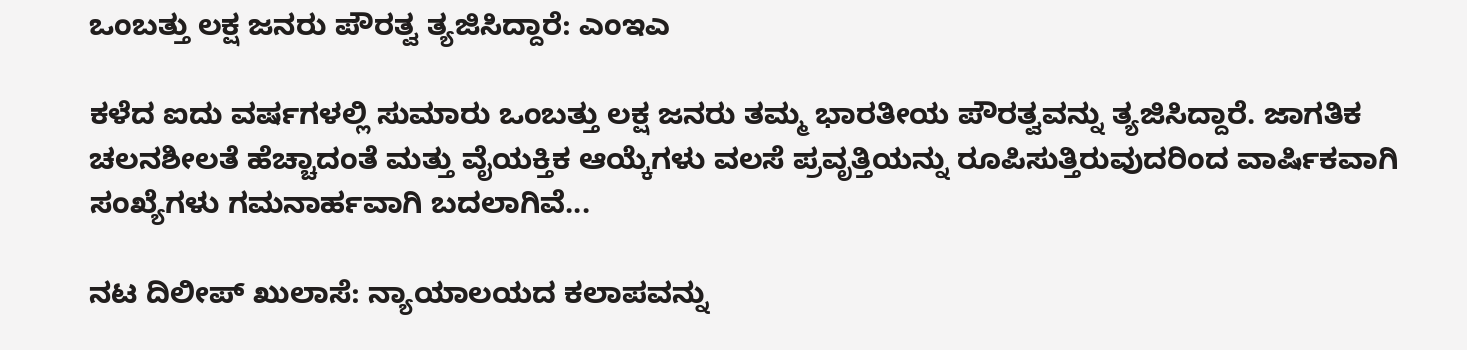ಒಂಬತ್ತು ಲಕ್ಷ ಜನರು ಪೌರತ್ವ ತ್ಯಜಿಸಿದ್ದಾರೆ: ಎಂಇಎ

ಕಳೆದ ಐದು ವರ್ಷಗಳಲ್ಲಿ ಸುಮಾರು ಒಂಬತ್ತು ಲಕ್ಷ ಜನರು ತಮ್ಮ ಭಾರತೀಯ ಪೌರತ್ವವನ್ನು ತ್ಯಜಿಸಿದ್ದಾರೆ. ಜಾಗತಿಕ ಚಲನಶೀಲತೆ ಹೆಚ್ಚಾದಂತೆ ಮತ್ತು ವೈಯಕ್ತಿಕ ಆಯ್ಕೆಗಳು ವಲಸೆ ಪ್ರವೃತ್ತಿಯನ್ನು ರೂಪಿಸುತ್ತಿರುವುದರಿಂದ ವಾರ್ಷಿಕವಾಗಿ ಸಂಖ್ಯೆಗಳು ಗಮನಾರ್ಹವಾಗಿ ಬದಲಾಗಿವೆ...

ನಟ ದಿಲೀಪ್ ಖುಲಾಸೆ: ನ್ಯಾಯಾಲಯದ ಕಲಾಪವನ್ನು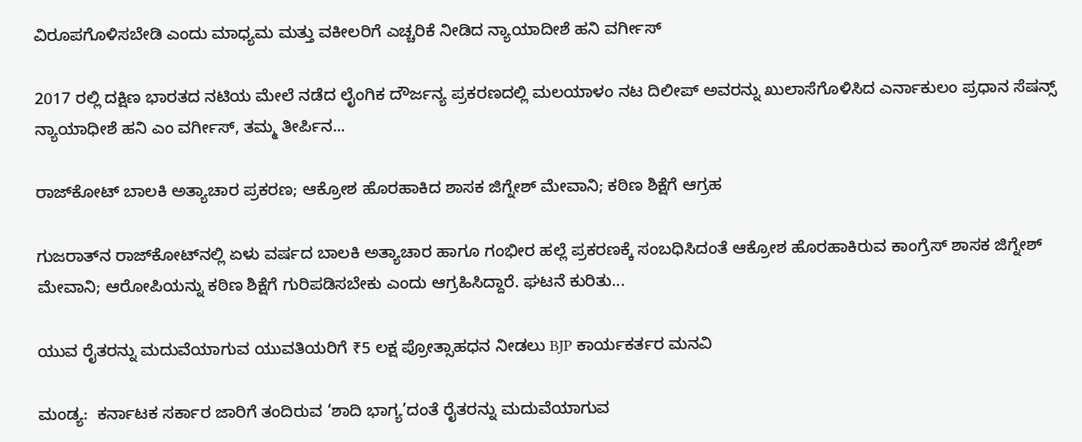ವಿರೂಪಗೊಳಿಸಬೇಡಿ ಎಂದು ಮಾಧ್ಯಮ ಮತ್ತು ವಕೀಲರಿಗೆ ಎಚ್ಚರಿಕೆ ನೀಡಿದ ನ್ಯಾಯಾದೀಶೆ ಹನಿ ವರ್ಗೀಸ್

2017 ರಲ್ಲಿ ದಕ್ಷಿಣ ಭಾರತದ ನಟಿಯ ಮೇಲೆ ನಡೆದ ಲೈಂಗಿಕ ದೌರ್ಜನ್ಯ ಪ್ರಕರಣದಲ್ಲಿ ಮಲಯಾಳಂ ನಟ ದಿಲೀಪ್ ಅವರನ್ನು ಖುಲಾಸೆಗೊಳಿಸಿದ ಎರ್ನಾಕುಲಂ ಪ್ರಧಾನ ಸೆಷನ್ಸ್ ನ್ಯಾಯಾಧೀಶೆ ಹನಿ ಎಂ ವರ್ಗೀಸ್, ತಮ್ಮ ತೀರ್ಪಿನ...

ರಾಜ್‌ಕೋಟ್‌ ಬಾಲಕಿ ಅತ್ಯಾಚಾರ ಪ್ರಕರಣ; ಆಕ್ರೋಶ ಹೊರಹಾಕಿದ ಶಾಸಕ ಜಿಗ್ನೇಶ್‌ ಮೇವಾನಿ; ಕಠಿಣ ಶಿಕ್ಷೆಗೆ ಆಗ್ರಹ

ಗುಜರಾತ್‌ನ ರಾಜ್‌ಕೋಟ್‌ನಲ್ಲಿ ಏಳು ವರ್ಷದ ಬಾಲಕಿ ಅತ್ಯಾಚಾರ ಹಾಗೂ ಗಂಭೀರ ಹಲ್ಲೆ ಪ್ರಕರಣಕ್ಕೆ ಸಂಬಧಿಸಿದಂತೆ ಆಕ್ರೋಶ ಹೊರಹಾಕಿರುವ ಕಾಂಗ್ರೆಸ್ ಶಾಸಕ ಜಿಗ್ನೇಶ್‌ ಮೇವಾನಿ; ಆರೋಪಿಯನ್ನು ಕಠಿಣ ಶಿಕ್ಷೆಗೆ ಗುರಿಪಡಿಸಬೇಕು ಎಂದು ಆಗ್ರಹಿಸಿದ್ದಾರೆ. ಘಟನೆ ಕುರಿತು...

ಯುವ ರೈತರನ್ನು ಮದುವೆಯಾಗುವ ಯುವತಿಯರಿಗೆ ₹5 ಲಕ್ಷ ಪ್ರೋತ್ಸಾಹಧನ ನೀಡಲು BJP ಕಾರ್ಯಕರ್ತರ ಮನವಿ

ಮಂಡ್ಯ:  ಕರ್ನಾಟಕ ಸರ್ಕಾರ ಜಾರಿಗೆ ತಂದಿರುವ ‘ಶಾದಿ ಭಾಗ್ಯ’ದಂತೆ ರೈತರನ್ನು ಮದುವೆಯಾಗುವ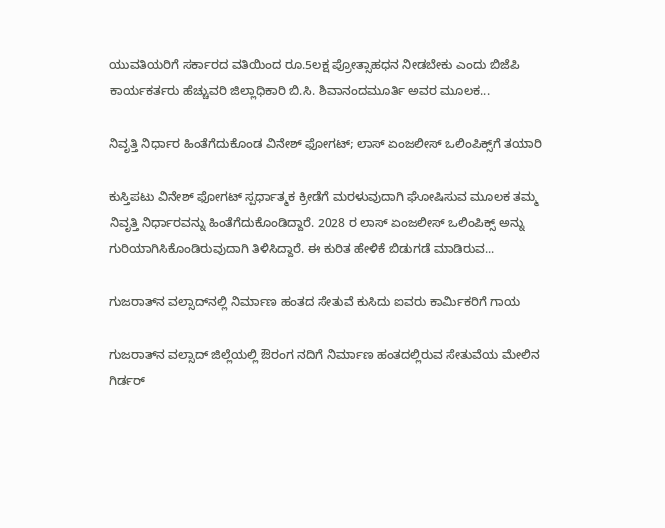ಯುವತಿಯರಿಗೆ ಸರ್ಕಾರದ ವತಿಯಿಂದ ರೂ.5ಲಕ್ಷ ಪ್ರೋತ್ಸಾಹಧನ ನೀಡಬೇಕು ಎಂದು ಬಿಜೆಪಿ ಕಾರ್ಯಕರ್ತರು ಹೆಚ್ಚುವರಿ ಜಿಲ್ಲಾಧಿಕಾರಿ ಬಿ.ಸಿ. ಶಿವಾನಂದಮೂರ್ತಿ ಅವರ ಮೂಲಕ...

ನಿವೃತ್ತಿ ನಿರ್ಧಾರ ಹಿಂತೆಗೆದುಕೊಂಡ ವಿನೇಶ್ ಫೋಗಟ್; ಲಾಸ್ ಏಂಜಲೀಸ್ ಒಲಿಂಪಿಕ್ಸ್‌ಗೆ ತಯಾರಿ

ಕುಸ್ತಿಪಟು ವಿನೇಶ್ ಫೋಗಟ್ ಸ್ಪರ್ಧಾತ್ಮಕ ಕ್ರೀಡೆಗೆ ಮರಳುವುದಾಗಿ ಘೋಷಿಸುವ ಮೂಲಕ ತಮ್ಮ ನಿವೃತ್ತಿ ನಿರ್ಧಾರವನ್ನು ಹಿಂತೆಗೆದುಕೊಂಡಿದ್ದಾರೆ. 2028 ರ ಲಾಸ್ ಏಂಜಲೀಸ್ ಒಲಿಂಪಿಕ್ಸ್ ಅನ್ನು ಗುರಿಯಾಗಿಸಿಕೊಂಡಿರುವುದಾಗಿ ತಿಳಿಸಿದ್ದಾರೆ. ಈ ಕುರಿತ ಹೇಳಿಕೆ ಬಿಡುಗಡೆ ಮಾಡಿರುವ...

ಗುಜರಾತ್‌ನ ವಲ್ಸಾದ್‌ನಲ್ಲಿ ನಿರ್ಮಾಣ ಹಂತದ ಸೇತುವೆ ಕುಸಿದು ಐವರು ಕಾರ್ಮಿಕರಿಗೆ ಗಾಯ

ಗುಜರಾತ್‌ನ ವಲ್ಸಾದ್ ಜಿಲ್ಲೆಯಲ್ಲಿ ಔರಂಗ ನದಿಗೆ ನಿರ್ಮಾಣ ಹಂತದಲ್ಲಿರುವ ಸೇತುವೆಯ ಮೇಲಿನ ಗಿರ್ಡರ್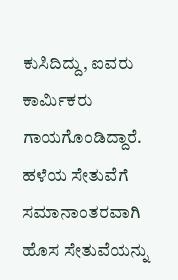ಕುಸಿದಿದ್ದು, ಐವರು ಕಾರ್ಮಿಕರು ಗಾಯಗೊಂಡಿದ್ದಾರೆ.  ಹಳೆಯ ಸೇತುವೆಗೆ ಸಮಾನಾಂತರವಾಗಿ ಹೊಸ ಸೇತುವೆಯನ್ನು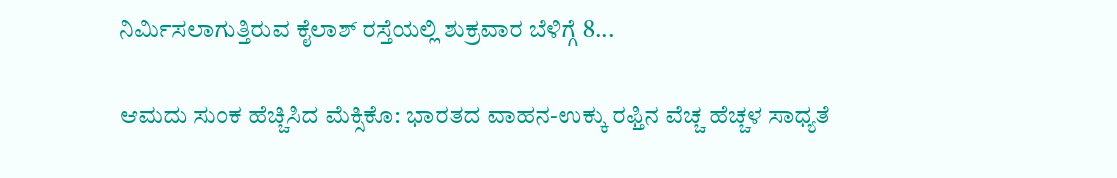ನಿರ್ಮಿಸಲಾಗುತ್ತಿರುವ ಕೈಲಾಶ್ ರಸ್ತೆಯಲ್ಲಿ ಶುಕ್ರವಾರ ಬೆಳಿಗ್ಗೆ 8...

ಆಮದು ಸುಂಕ ಹೆಚ್ಚಿಸಿದ ಮೆಕ್ಸಿಕೊ: ಭಾರತದ ವಾಹನ-ಉಕ್ಕು ರಫ್ತಿನ ವೆಚ್ಚ ಹೆಚ್ಚಳ ಸಾಧ್ಯತೆ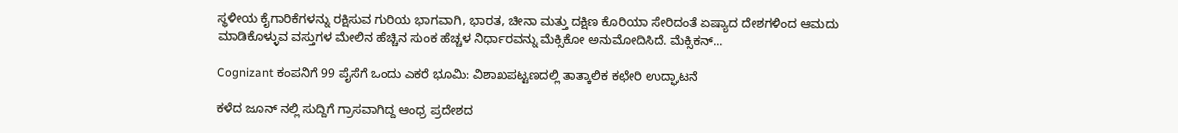ಸ್ಥಳೀಯ ಕೈಗಾರಿಕೆಗಳನ್ನು ರಕ್ಷಿಸುವ ಗುರಿಯ ಭಾಗವಾಗಿ, ಭಾರತ, ಚೀನಾ ಮತ್ತು ದಕ್ಷಿಣ ಕೊರಿಯಾ ಸೇರಿದಂತೆ ಏಷ್ಯಾದ ದೇಶಗಳಿಂದ ಆಮದು ಮಾಡಿಕೊಳ್ಳುವ ವಸ್ತುಗಳ ಮೇಲಿನ ಹೆಚ್ಚಿನ ಸುಂಕ ಹೆಚ್ಚಳ ನಿರ್ಧಾರವನ್ನು ಮೆಕ್ಸಿಕೋ ಅನುಮೋದಿಸಿದೆ. ಮೆಕ್ಸಿಕನ್...

Cognizant ಕಂಪನಿಗೆ 99 ಪೈಸೆಗೆ ಒಂದು ಎಕರೆ ಭೂಮಿ: ವಿಶಾಖಪಟ್ಟಣದಲ್ಲಿ ತಾತ್ಕಾಲಿಕ ಕಛೇರಿ ಉದ್ಘಾಟನೆ

ಕಳೆದ ಜೂನ್‌ ನಲ್ಲಿ ಸುದ್ದಿಗೆ ಗ್ರಾಸವಾಗಿದ್ದ ಆಂಧ್ರ ಪ್ರದೇಶದ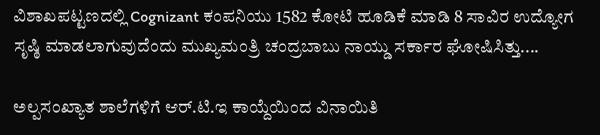ವಿಶಾಖಪಟ್ಟಣದಲ್ಲಿ Cognizant ಕಂಪನಿಯು 1582 ಕೋಟಿ ಹೂಡಿಕೆ ಮಾಡಿ 8 ಸಾವಿರ ಉದ್ಯೋಗ ಸೃಷ್ಠಿ ಮಾಡಲಾಗುವುದೆಂದು ಮುಖ್ಯಮಂತ್ರಿ ಚಂದ್ರಬಾಬು ನಾಯ್ಡು ಸರ್ಕಾರ ಘೋಷಿಸಿತ್ತು....

ಅಲ್ಪಸಂಖ್ಯಾತ ಶಾಲೆಗಳಿಗೆ ಆರ್.ಟಿ.ಇ ಕಾಯ್ದೆಯಿಂದ ವಿನಾಯಿತಿ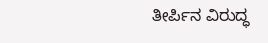ತೀರ್ಪಿನ ವಿರುದ್ಧ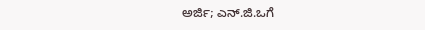ಅರ್ಜಿ; ಎನ್.ಜಿ.ಒಗೆ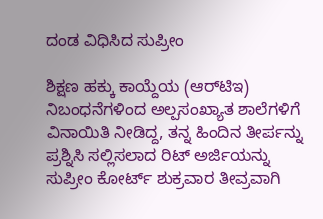ದಂಡ ವಿಧಿಸಿದ ಸುಪ್ರೀಂ

ಶಿಕ್ಷಣ ಹಕ್ಕು ಕಾಯ್ದೆಯ (ಆರ್‌ಟಿಇ) ನಿಬಂಧನೆಗಳಿಂದ ಅಲ್ಪಸಂಖ್ಯಾತ ಶಾಲೆಗಳಿಗೆ ವಿನಾಯಿತಿ ನೀಡಿದ್ದ, ತನ್ನ ಹಿಂದಿನ ತೀರ್ಪನ್ನು ಪ್ರಶ್ನಿಸಿ ಸಲ್ಲಿಸಲಾದ ರಿಟ್ ಅರ್ಜಿಯನ್ನು ಸುಪ್ರೀಂ ಕೋರ್ಟ್ ಶುಕ್ರವಾರ ತೀವ್ರವಾಗಿ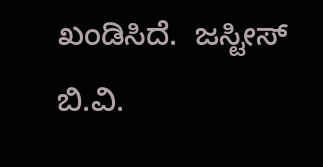ಖಂಡಿಸಿದೆ.  ಜಸ್ಟೀಸ್ ಬಿ.ವಿ.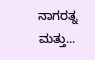ನಾಗರತ್ನ ಮತ್ತು...